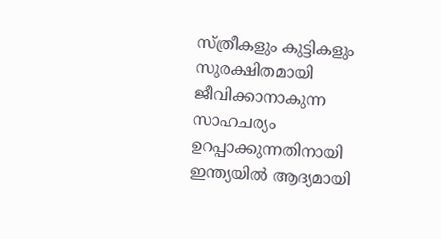സ്ത്രീകളും കുട്ടികളും സുരക്ഷിതമായി ജീവിക്കാനാകുന്ന സാഹചര്യം ഉറപ്പാക്കുന്നതിനായി ഇന്ത്യയിൽ ആദ്യമായി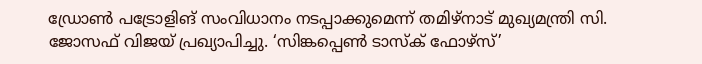ഡ്രോൺ പട്രോളിങ് സംവിധാനം നടപ്പാക്കുമെന്ന് തമിഴ്നാട് മുഖ്യമന്ത്രി സി. ജോസഫ് വിജയ് പ്രഖ്യാപിച്ചു. ‘സിങ്കപ്പെൺ ടാസ്ക് ഫോഴ്സ്’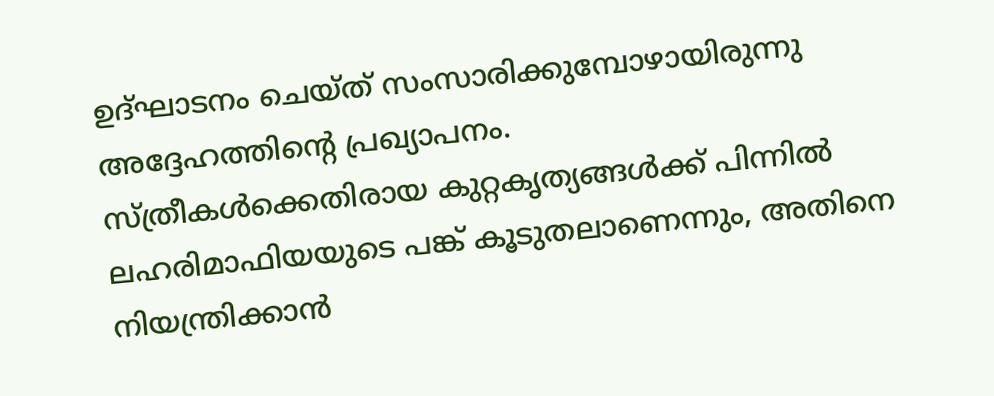ഉദ്ഘാടനം ചെയ്ത് സംസാരിക്കുമ്പോഴായിരുന്നു അദ്ദേഹത്തിന്റെ പ്രഖ്യാപനം.
സ്ത്രീകൾക്കെതിരായ കുറ്റകൃത്യങ്ങൾക്ക് പിന്നിൽ ലഹരിമാഫിയയുടെ പങ്ക് കൂടുതലാണെന്നും, അതിനെ നിയന്ത്രിക്കാൻ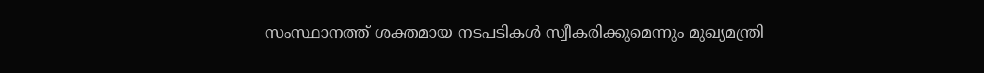സംസ്ഥാനത്ത് ശക്തമായ നടപടികൾ സ്വീകരിക്കുമെന്നും മുഖ്യമന്ത്രി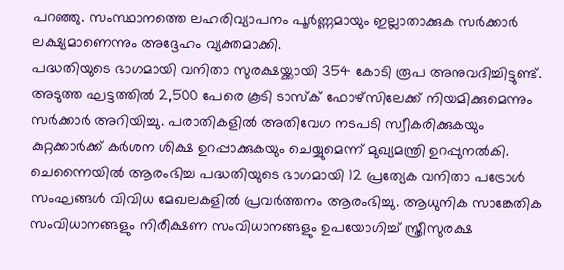പറഞ്ഞു. സംസ്ഥാനത്തെ ലഹരിവ്യാപനം പൂർണ്ണമായും ഇല്ലാതാക്കുക സർക്കാർ ലക്ഷ്യമാണെന്നും അദ്ദേഹം വ്യക്തമാക്കി.
പദ്ധതിയുടെ ഭാഗമായി വനിതാ സുരക്ഷയ്ക്കായി 354 കോടി രൂപ അനുവദിച്ചിട്ടുണ്ട്. അടുത്ത ഘട്ടത്തിൽ 2,500 പേരെ കൂടി ടാസ്ക് ഫോഴ്സിലേക്ക് നിയമിക്കുമെന്നും സർക്കാർ അറിയിച്ചു. പരാതികളിൽ അതിവേഗ നടപടി സ്വീകരിക്കുകയും കുറ്റക്കാർക്ക് കർശന ശിക്ഷ ഉറപ്പാക്കുകയും ചെയ്യുമെന്ന് മുഖ്യമന്ത്രി ഉറപ്പുനൽകി.
ചെന്നൈയിൽ ആരംഭിച്ച പദ്ധതിയുടെ ഭാഗമായി 12 പ്രത്യേക വനിതാ പട്രോൾ സംഘങ്ങൾ വിവിധ മേഖലകളിൽ പ്രവർത്തനം ആരംഭിച്ചു. ആധുനിക സാങ്കേതിക സംവിധാനങ്ങളും നിരീക്ഷണ സംവിധാനങ്ങളും ഉപയോഗിച്ച് സ്ത്രീസുരക്ഷ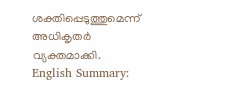ശക്തിപ്പെടുത്തുമെന്ന് അധികൃതർ വ്യക്തമാക്കി.
English Summary: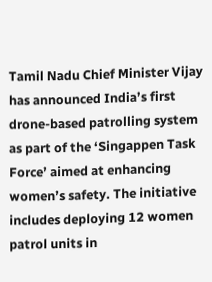Tamil Nadu Chief Minister Vijay has announced India’s first drone-based patrolling system as part of the ‘Singappen Task Force’ aimed at enhancing women’s safety. The initiative includes deploying 12 women patrol units in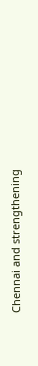Chennai and strengthening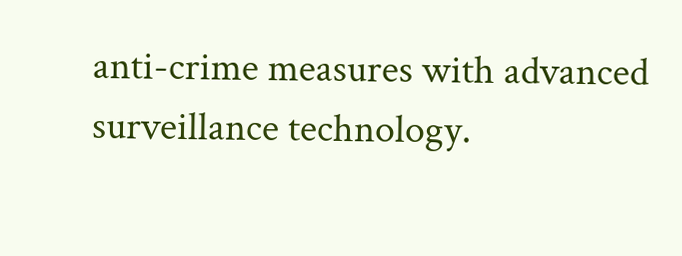anti-crime measures with advanced surveillance technology.